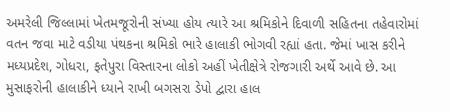અમરેલી જિલ્લામાં ખેતમજૂરોની સંખ્યા હોય ત્યારે આ શ્રમિકોને દિવાળી સહિતના તહેવારોમાં વતન જવા માટે વડીયા પંથકના શ્રમિકો ભારે હાલાકી ભોગવી રહ્યાં હતા. જેમાં ખાસ કરીને મધ્યપ્રદેશ, ગોધરા, ફતેપુરા વિસ્તારના લોકો અહીં ખેતીક્ષેત્રે રોજગારી અર્થે આવે છે. આ મુસાફરોની હાલાકીને ધ્યાને રાખી બગસરા ડેપો દ્વારા હાલ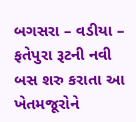બગસરા – વડીયા – ફતેપુરા રૂટની નવી બસ શરુ કરાતા આ ખેતમજૂરોને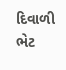દિવાળી ભેટ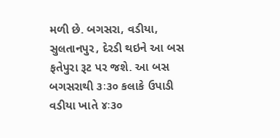મળી છે. બગસરા, વડીયા, સુલતાનપુર, દેરડી થઇને આ બસ ફતેપુરા રૂટ પર જશે. આ બસ બગસરાથી ૩ઃ૩૦ કલાકે ઉપાડી વડીયા ખાતે ૪ઃ૩૦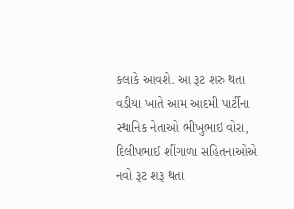કલાકે આવશે. આ રૂટ શરુ થતા વડીયા ખાતે આમ આદમી પાર્ટીના સ્થાનિક નેતાઓ ભીખુભાઇ વોરા, દિલીપભાઈ શીંગાળા સહિતનાઓએ નવો રૂટ શરૂ થતા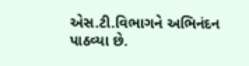એસ.ટી.વિભાગને અભિનંદન પાઠવ્યા છે.